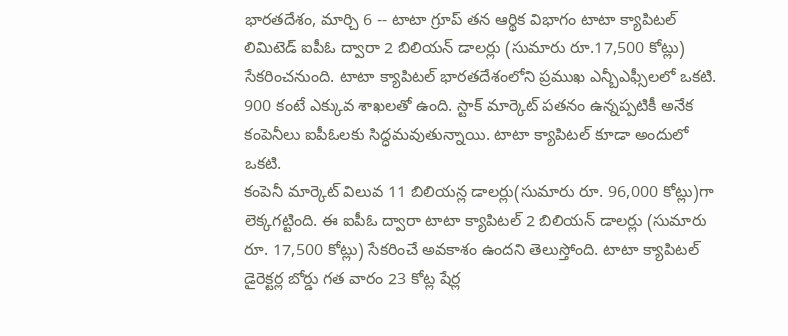భారతదేశం, మార్చి 6 -- టాటా గ్రూప్ తన ఆర్థిక విభాగం టాటా క్యాపిటల్ లిమిటెడ్ ఐపీఓ ద్వారా 2 బిలియన్ డాలర్లు (సుమారు రూ.17,500 కోట్లు) సేకరించనుంది. టాటా క్యాపిటల్ భారతదేశంలోని ప్రముఖ ఎన్బీఎఫ్సీలలో ఒకటి. 900 కంటే ఎక్కువ శాఖలతో ఉంది. స్టాక్ మార్కెట్ పతనం ఉన్నప్పటికీ అనేక కంపెనీలు ఐపీఓలకు సిద్ధమవుతున్నాయి. టాటా క్యాపిటల్ కూడా అందులో ఒకటి.
కంపెనీ మార్కెట్ విలువ 11 బిలియన్ల డాలర్లు(సుమారు రూ. 96,000 కోట్లు)గా లెక్కగట్టింది. ఈ ఐపీఓ ద్వారా టాటా క్యాపిటల్ 2 బిలియన్ డాలర్లు (సుమారు రూ. 17,500 కోట్లు) సేకరించే అవకాశం ఉందని తెలుస్తోంది. టాటా క్యాపిటల్ డైరెక్టర్ల బోర్డు గత వారం 23 కోట్ల షేర్ల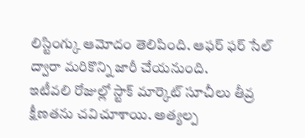లిస్టింగ్కు ఆమోదం తెలిపింది. ఆఫర్ ఫర్ సేల్ ద్వారా మరికొన్ని జారీ చేయనుంది.
ఇటీవలి రోజుల్లో స్టాక్ మార్కెట్ సూచీలు తీవ్ర క్షీణతను చవిచూశాయి. అత్యల్ప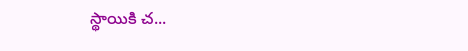స్థాయికి చ...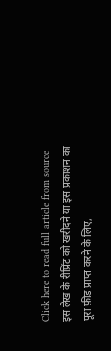Click here to read full article from source
इस लेख के रीप्रिंट को खरीदने या इस प्रकाशन का पूरा फ़ीड प्राप्त करने के लिए,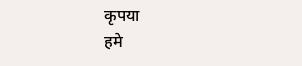कृपया
हमे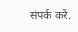संपर्क करें.